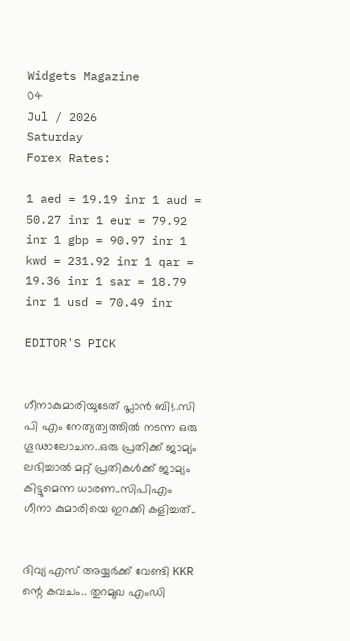Widgets Magazine
04
Jul / 2026
Saturday
Forex Rates:

1 aed = 19.19 inr 1 aud = 50.27 inr 1 eur = 79.92 inr 1 gbp = 90.97 inr 1 kwd = 231.92 inr 1 qar = 19.36 inr 1 sar = 18.79 inr 1 usd = 70.49 inr

EDITOR'S PICK


ഗീനാകുമാരിയുടേത് പ്ലാൻ ബി!..സി പി എം നേത്യത്വത്തിൽ നടന്ന ഒരു ഗൂഢാലോചന..ഒരു പ്രതിക്ക് ജാമ്യം ലഭിച്ചാൽ മറ്റ് പ്രതികൾക്ക് ജാമ്യം കിട്ടുമെന്ന ധാരണ..സിപിഎം ഗീനാ കുമാരിയെ ഇറക്കി കളിച്ചത്..


ദിവ്യ എസ് അയ്യർക്ക് വേണ്ടി KKR ന്റെ കവചം.. തുറമുഖ എംഡി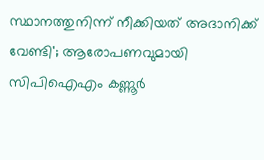സ്ഥാനത്തുനിന്ന് നീക്കിയത് അദാനിക്ക് വേണ്ടി'; ആരോപണവുമായി സിപിഐഎം കണ്ണൂര്‍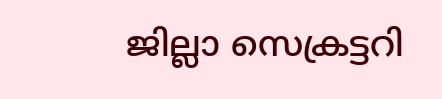ജില്ലാ സെക്രട്ടറി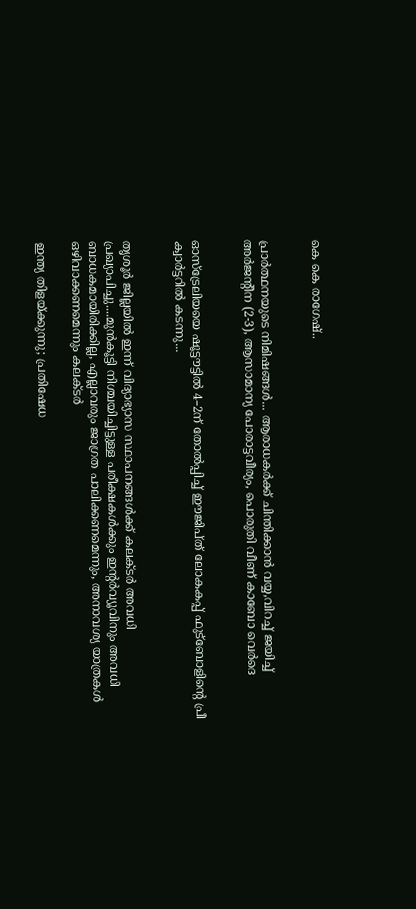കെ കെ രാഗേഷ്..


പ്രാർത്ഥനയുടെ നിമിഷങ്ങൾ... ആരാധകർക്ക് ചിന്തിക്കാൻ വയ്യ,വിറച്ച് ജയിച്ച് അർജന്റീന (2-3), ആസാമാന്യ പോരാട്ടവീര്യം, പൊരുതി വീണ് കാബോ വെർദെ


ഓസ്‌ട്രേലിയയെ ഷൂട്ട‍ൗട്ടിൽ 4–2ന്‌ തോൽപ്പിച്ച്‌ ഇ‍ൗജിപ്‌ത്‌ ലോകകപ്പ്‌ ഫുട്‌ബോളിന്റെ പ്രീ ക്വാർട്ടറിൽ കടന്നു...


തൃശൂർ ജില്ലയിൽ ഇന്ന് വിദ്യാഭ്യാസ സ്ഥാപനങ്ങൾക്ക് കലക്ടർ അവധി പ്രഖ്യാപിച്ചു....മുൻകൂട്ടി നിശ്ചയിച്ചിട്ടുള്ള പരീക്ഷകൾക്കും ഇന്റർവ്യൂവിനും അവധി ബാധകമായിരിക്കില്ല, എല്ലാവരും ജാഗ്രത പാലിക്കണമെന്നും, അനാവശ്യ യാത്രകൾ ഒഴിവാക്കണമെന്നും കലക്ടർ

ഇന്ത്യ തിളയ്ക്കുന്നു; പ്രതിഷേധ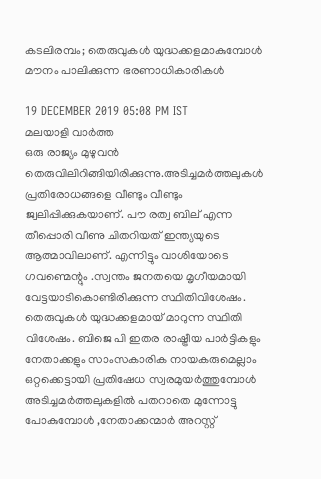കടലിരമ്പം; തെരുവുകൾ യുദ്ധക്കളമാകുമ്പോൾ മൗനം പാലിക്കുന്ന ഭരണാധികാരികൾ

19 DECEMBER 2019 05:08 PM IST
മലയാളി വാര്‍ത്ത
ഒരു രാജ്യം മുഴുവൻ തെരുവിലിറിങ്ങിയിരിക്കുന്നു.അടിച്ചമർത്തലുകൾ പ്രതിരോധങ്ങളെ വീണ്ടും വീണ്ടും ജ്വലിപ്പിക്കുകയാണ്. പൗ രത്വ ബില് എന്ന തീപ്പൊരി വീണു ചിതറിയത് ഇന്ത്യയുടെ ആത്മാവിലാണ്. എന്നിട്ടും വാശിയോടെ ഗവണ്മെന്റും .സ്വന്തം ജനതയെ മൃഗീയമായി വേട്ടയാടികൊണ്ടിരിക്കുന്ന സ്ഥിതിവിശേഷം. തെരുവുകൾ യുദ്ധക്കളമായ് മാറുന്ന സ്ഥിതി വിശേഷം. ബിജെ പി ഇതര രാഷ്ട്രീയ പാർട്ടികളും നേതാക്കളും സാംസകാരിക നായകരുമെല്ലാം ഒറ്റക്കെട്ടായി പ്രതിഷേധ സ്വരമുയർത്തുമ്പോൾ അടിച്ചമർത്തലുകളിൽ പതറാതെ മുന്നോട്ടു പോകുമ്പോൾ ,നേതാക്കന്മാർ അറസ്റ്റ്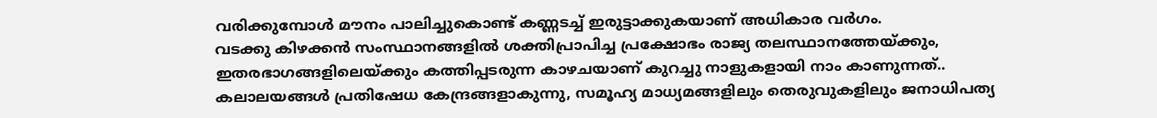വരിക്കുമ്പോൾ മൗനം പാലിച്ചുകൊണ്ട് കണ്ണടച്ച് ഇരുട്ടാക്കുകയാണ് അധികാര വർഗം.
വടക്കു കിഴക്കൻ സംസ്ഥാനങ്ങളിൽ ശക്തിപ്രാപിച്ച പ്രക്ഷോഭം രാജ്യ തലസ്ഥാനത്തേയ്ക്കും, ഇതരഭാഗങ്ങളിലെയ്ക്കും കത്തിപ്പടരുന്ന കാഴചയാണ്‌ കുറച്ചു നാളുകളായി നാം കാണുന്നത്..
കലാലയങ്ങൾ പ്രതിഷേധ കേന്ദ്രങ്ങളാകുന്നു, സമൂഹ്യ മാധ്യമങ്ങളിലും തെരുവുകളിലും ജനാധിപത്യ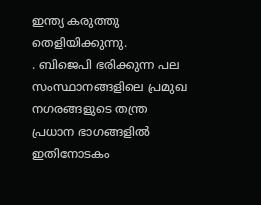ഇന്ത്യ കരുത്തു തെളിയിക്കുന്നു.
. ബിജെപി ഭരിക്കുന്ന പല സംസ്ഥാനങ്ങളിലെ പ്രമുഖ നഗരങ്ങളുടെ തന്ത്ര പ്രധാന ഭാഗങ്ങളിൽ ഇതിനോടകം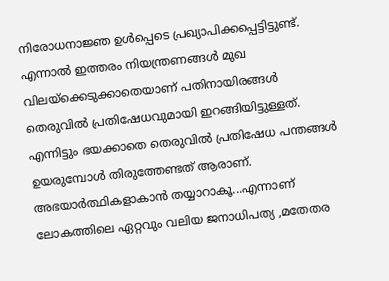നിരോധനാജ്ഞ ഉൾപ്പെടെ പ്രഖ്യാപിക്കപ്പെട്ടിട്ടുണ്ട്. എന്നാൽ‌ ഇത്തരം നിയന്ത്രണങ്ങൾ മുഖ വിലയ്ക്കെടുക്കാതെയാണ് പതിനായിരങ്ങൾ‌ തെരുവിൽ പ്രതിഷേധവുമായി ഇറങ്ങിയിട്ടുള്ളത്.
എന്നിട്ടും ഭയക്കാതെ തെരുവിൽ പ്രതിഷേധ പന്തങ്ങൾ ഉയരുമ്പോൾ തിരുത്തേണ്ടത് ആരാണ്.
അഭയാർത്ഥികളാകാൻ തയ്യാറാകൂ...എന്നാണ് ലോകത്തിലെ ഏറ്റവും വലിയ ജനാധിപത്യ ,മതേതര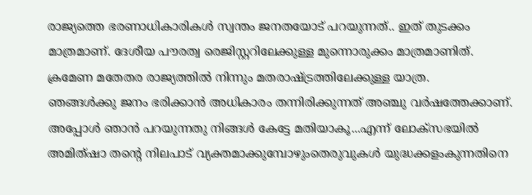രാജ്യത്തെ ഭരണാധികാരികൾ സ്വന്തം ജനതയോട് പറയുന്നത്.. ഇത് തുടക്കം മാത്രമാണ്. ദേശീയ പൗരത്വ രെജിസ്റ്ററിലേക്കുള്ള മുന്നൊരുക്കം മാത്രമാണിത്. ക്രമേണ മതേതര രാജ്യത്തിൽ നിന്നും മതരാഷ്ട്രത്തിലേക്കുള്ള യാത്ര.
ഞങ്ങൾക്കു ജനം ഭരിക്കാൻ അധികാരം തന്നിരിക്കുന്നത് അഞ്ചു വർഷത്തേക്കാണ്. അപ്പോൾ ഞാൻ പറയുന്നതു നിങ്ങൾ കേട്ടേ മതിയാകൂ...എന്ന് ലോക്സഭയിൽ അമിത്ഷാ തന്റെ നിലപാട് വ്യക്തമാക്കുമ്പോഴുംതെരുവുകൾ യുദ്ധക്കളംകുന്നതിനെ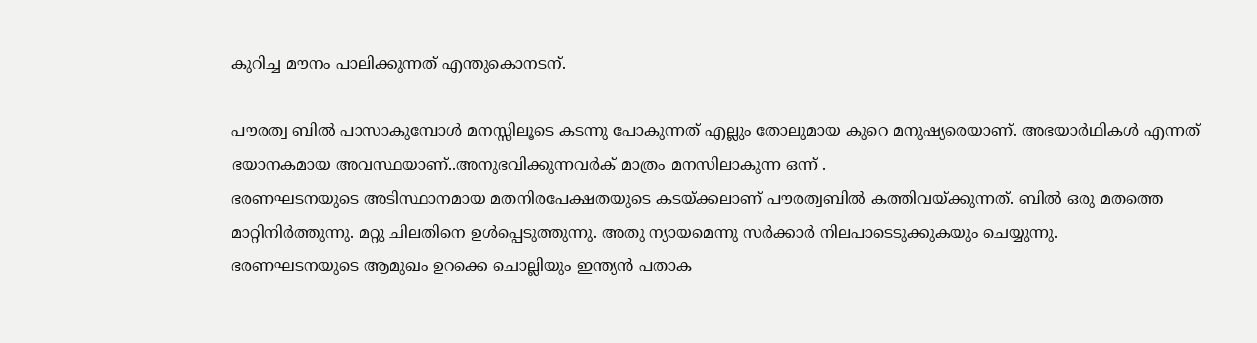കുറിച്ച മൗനം പാലിക്കുന്നത് എന്തുകൊനടന്.

പൗരത്വ ബിൽ പാസാകുമ്പോൾ മനസ്സിലൂടെ കടന്നു പോകുന്നത് എല്ലും തോലുമായ കുറെ മനുഷ്യരെയാണ്. അഭയാർഥികൾ എന്നത് ഭയാനകമായ അവസ്ഥയാണ്..അനുഭവിക്കുന്നവർക് മാത്രം മനസിലാകുന്ന ഒന്ന് .
ഭരണഘടനയുടെ അടിസ്ഥാനമായ മതനിരപേക്ഷതയുടെ കടയ്ക്കലാണ് പൗരത്വബിൽ കത്തിവയ്ക്കുന്നത്. ബിൽ ഒരു മതത്തെ മാറ്റിനിർത്തുന്നു. മറ്റു ചിലതിനെ ഉൾപ്പെടുത്തുന്നു. അതു ന്യായമെന്നു സർക്കാർ നിലപാടെടുക്കുകയും ചെയ്യുന്നു.
ഭരണഘടനയുടെ ആമുഖം ഉറക്കെ ചൊല്ലിയും ഇന്ത്യന്‍ പതാക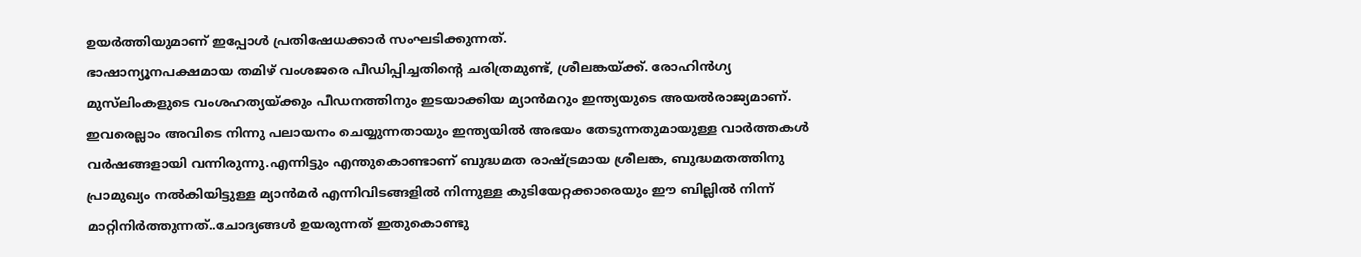ഉയര്‍ത്തിയുമാണ് ഇപ്പോൾ പ്രതിഷേധക്കാര്‍ സംഘടിക്കുന്നത്.
ഭാഷാന്യൂനപക്ഷമായ തമിഴ് വംശജരെ പീഡിപ്പിച്ചതിന്റെ ചരിത്രമുണ്ട്, ശ്രീലങ്കയ്ക്ക്. രോഹിൻഗ്യ മുസ്‍ലിംകളുടെ വംശഹത്യയ്ക്കും പീഡനത്തിനും ഇടയാക്കിയ മ്യാൻമറും ഇന്ത്യയുടെ അയൽരാജ്യമാണ്. ഇവരെല്ലാം അവിടെ നിന്നു പലായനം ചെയ്യുന്നതായും ഇന്ത്യയിൽ അഭയം തേടുന്നതുമായുള്ള വാർത്തകൾ വർഷങ്ങളായി വന്നിരുന്നു.എന്നിട്ടും എന്തുകൊണ്ടാണ് ബുദ്ധമത രാഷ്ട്രമായ ശ്രീലങ്ക, ബുദ്ധമതത്തിനു പ്രാമുഖ്യം നൽകിയിട്ടുള്ള മ്യാൻമർ എന്നിവിടങ്ങളിൽ‌ നിന്നുള്ള കുടിയേറ്റ‌ക്കാരെയും ഈ ബില്ലിൽ നിന്ന് മാറ്റിനിർത്തുന്നത്..ചോദ്യങ്ങൾ ഉയരുന്നത് ഇതുകൊണ്ടു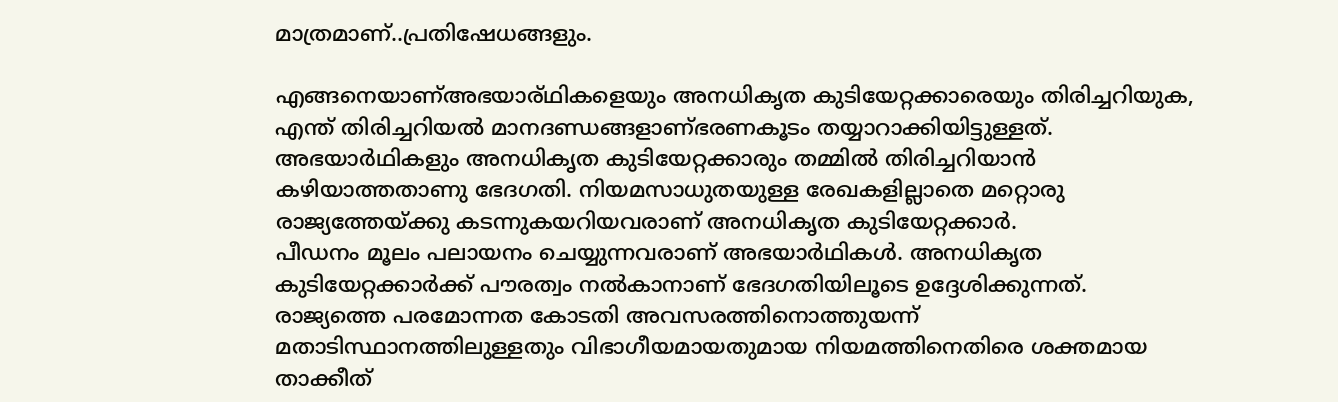മാത്രമാണ്..പ്രതിഷേധങ്ങളും.

എങ്ങനെയാണ്അഭയാര്ഥികളെയും അനധികൃത കുടിയേറ്റക്കാരെയും തിരിച്ചറിയുക, എന്ത് തിരിച്ചറിയൽ മാനദണ്ഡങ്ങളാണ്ഭരണകൂടം തയ്യാറാക്കിയിട്ടുള്ളത്.
അഭയാർഥികളും അനധികൃത കുടിയേറ്റക്കാരും തമ്മിൽ തിരിച്ചറിയാൻ കഴിയാത്തതാണു ഭേദഗതി. നിയമസാധുതയുള്ള രേഖകളില്ലാതെ മറ്റൊരു രാജ്യത്തേയ്ക്കു കടന്നുകയറിയവരാണ് അനധികൃത കുടിയേറ്റക്കാർ.
പീഡനം മൂലം പലായനം ചെയ്യുന്നവരാണ് അഭയാർഥികൾ. അനധികൃത കുടിയേറ്റക്കാർക്ക് പൗരത്വം നൽകാനാണ് ഭേദഗതിയിലൂടെ ഉദ്ദേശിക്കുന്നത്.
രാജ്യത്തെ പരമോന്നത ‌കോടതി അവസരത്തിനൊത്തുയന്ന് മതാടിസ്ഥാനത്തിലുള്ളതും വിഭാഗീയമായതുമായ നിയമത്തിനെതിരെ ശക്തമായ താക്കീത്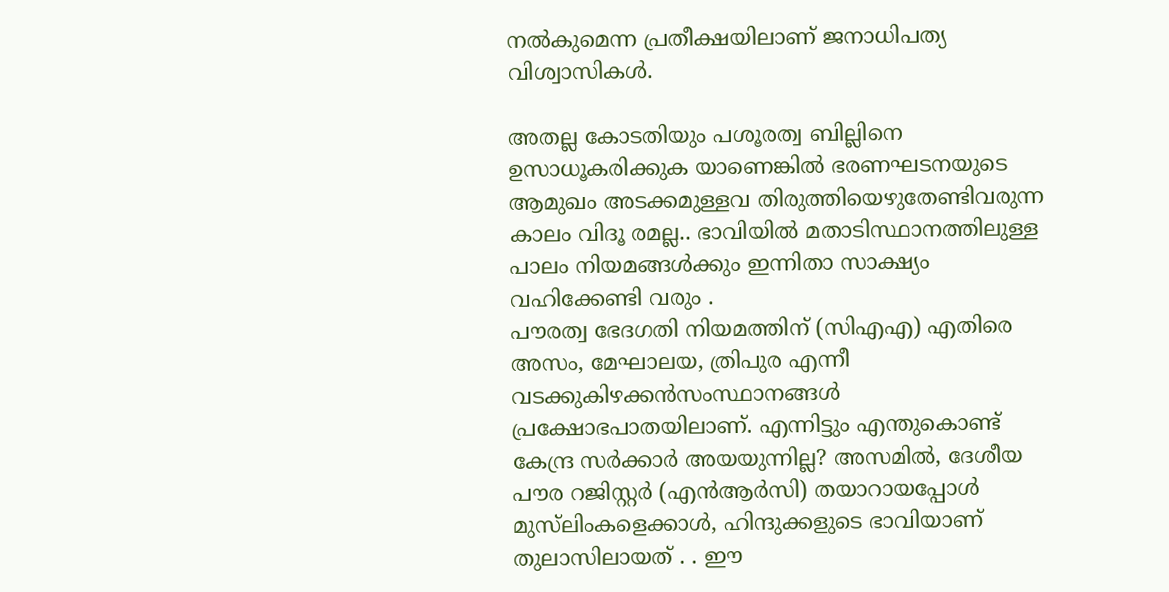നൽകുമെന്ന പ്രതീക്ഷയിലാണ് ജനാധിപത്യ വിശ്വാസികൾ.

അതല്ല കോടതിയും പശൂരത്വ ബില്ലിനെ ഉസാധൂകരിക്കുക യാണെങ്കിൽ ഭരണഘടനയുടെ ആമുഖം അടക്കമുള്ളവ തിരുത്തിയെഴുതേണ്ടിവരുന്ന കാലം വിദൂ രമല്ല.. ഭാവിയിൽ മതാടിസ്ഥാനത്തിലുള്ള പാലം നിയമങ്ങൾക്കും ഇന്നിതാ സാക്ഷ്യം വഹിക്കേണ്ടി വരും .
പൗരത്വ ഭേദഗതി നിയമത്തിന് (സിഎഎ) എതിരെ അസം, മേഘാലയ, ത്രിപുര എന്നീ വടക്കുകിഴക്കൻസംസ്ഥാനങ്ങൾ പ്രക്ഷോഭപാതയിലാണ്. എന്നിട്ടും എന്തുകൊണ്ട് കേന്ദ്ര സർക്കാർ അയയുന്നില്ല? അസമിൽ, ദേശീയ പൗര റജിസ്റ്റർ (എൻആർസി) തയാറായപ്പോൾ മുസ്‌ലിംകളെക്കാൾ, ഹിന്ദുക്കളുടെ ഭാവിയാണ് തുലാസിലായത് . . ഈ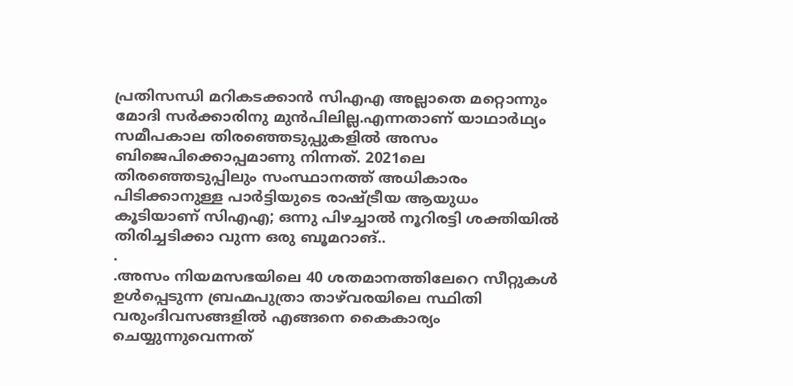പ്രതിസന്ധി മറികടക്കാൻ സിഎഎ അല്ലാതെ മറ്റൊന്നും മോദി സർക്കാരിനു മുൻപിലില്ല.എന്നതാണ് യാഥാർഥ്യം സമീപകാല തിരഞ്ഞെടുപ്പുകളിൽ അസം ബിജെപിക്കൊപ്പമാണു നിന്നത്. 2021ലെ തിരഞ്ഞെടുപ്പിലും സംസ്ഥാനത്ത് അധികാരം പിടിക്കാനുള്ള പാർട്ടിയുടെ രാഷ്ട്രീയ ആയുധം കൂടിയാണ് സിഎഎ; ഒന്നു പിഴച്ചാൽ നൂറിരട്ടി ശക്തിയിൽ തിരിച്ചടിക്കാ വുന്ന ഒരു ബൂമറാങ്..
.
.അസം നിയമസഭയിലെ 40 ശതമാനത്തിലേറെ സീറ്റുകൾ ഉൾപ്പെടുന്ന ബ്രഹ്മപുത്രാ താഴ്‌വരയിലെ സ്ഥിതി വരുംദിവസങ്ങളിൽ എങ്ങനെ കൈകാര്യം ചെയ്യുന്നുവെന്നത്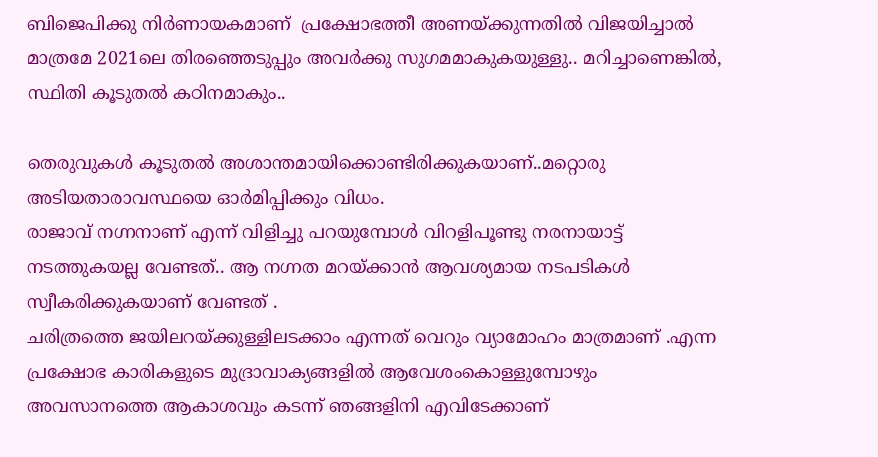ബിജെപിക്കു നിർണായകമാണ്  പ്രക്ഷോഭത്തീ അണയ്ക്കുന്നതിൽ വിജയിച്ചാൽ മാത്രമേ 2021ലെ തിരഞ്ഞെടുപ്പും അവർക്കു സുഗമമാകുകയുള്ളു.. മറിച്ചാണെങ്കിൽ, സ്ഥിതി കൂടുതൽ കഠിനമാകും..

തെരുവുകൾ കൂടുതൽ അശാന്തമായിക്കൊണ്ടിരിക്കുകയാണ്..മറ്റൊരു അടിയതാരാവസ്ഥയെ ഓർമിപ്പിക്കും വിധം.
രാജാവ് നഗ്നനാണ് എന്ന് വിളിച്ചു പറയുമ്പോൾ വിറളിപൂണ്ടു നരനായാട്ട് നടത്തുകയല്ല വേണ്ടത്.. ആ നഗ്നത മറയ്ക്കാൻ ആവശ്യമായ നടപടികൾ സ്വീകരിക്കുകയാണ് വേണ്ടത് .
ചരിത്രത്തെ ജയിലറയ്ക്കുള്ളിലടക്കാം എന്നത് വെറും വ്യാമോഹം മാത്രമാണ് .എന്ന പ്രക്ഷോഭ കാരികളുടെ മുദ്രാവാക്യങ്ങളിൽ ആവേശംകൊള്ളുമ്പോഴും
അവസാനത്തെ ആകാശവും കടന്ന് ഞങ്ങളിനി എവിടേക്കാണ്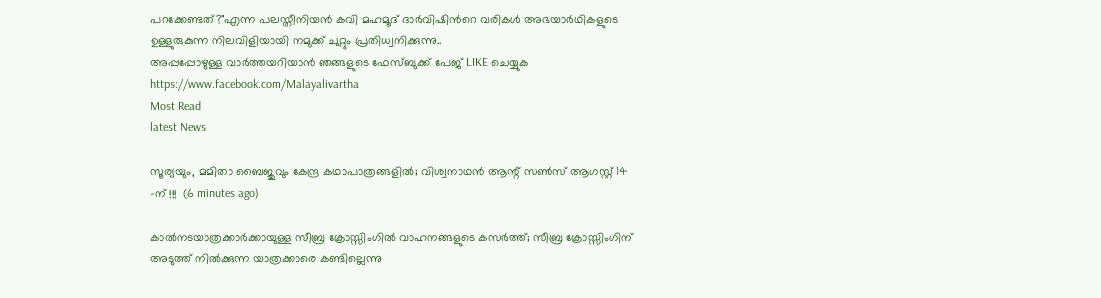പറക്കേണ്ടത്?"എന്ന പലസ്തീനിയൻ കവി മഹമൂദ് ദാർവിഷിൻറെ വരികൾ അഭയാർഥികളുടെ ഉള്ളുരുകുന്ന നിലവിളിയായി നമുക്ക് ചുറ്റും പ്രതിധ്വനിക്കുന്നു..
അപ്പപ്പോഴുള്ള വാര്‍ത്തയറിയാന്‍ ഞങ്ങളുടെ ഫേസ്‌ബുക്ക്‌ പേജ് LIKE ചെയ്യുക
https://www.facebook.com/Malayalivartha
Most Read
latest News

സൂര്യയും, മമിതാ ബൈജുവും കേന്ദ്ര കഥാപാത്രങ്ങളിൽ; വിശ്വനാഥൻ ആന്റ് സൺസ് ആഗസ്റ്റ് 14 -ന് !!!  (6 minutes ago)

കാൽനടയാത്രക്കാർക്കായുള്ള സീബ്ര ക്രോസ്സിംഗിൽ വാഹനങ്ങളുടെ കസർത്ത്; സീബ്ര ക്രോസ്സിംഗിന് അടുത്ത് നിൽക്കുന്ന യാത്രക്കാരെ കണ്ടില്ലെന്നു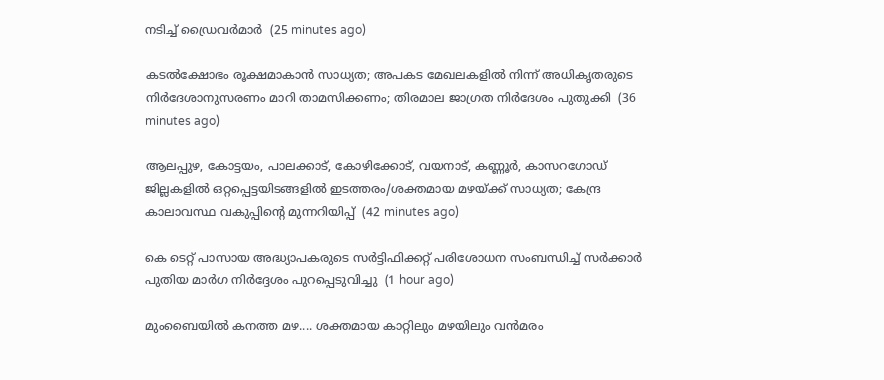നടിച്ച് ഡ്രൈവർമാർ  (25 minutes ago)

കടൽക്ഷോഭം രൂക്ഷമാകാൻ സാധ്യത; അപകട മേഖലകളിൽ നിന്ന് അധികൃതരുടെ നിർദേശാനുസരണം മാറി താമസിക്കണം; തിരമാല ജാഗ്രത നിർദേശം പുതുക്കി  (36 minutes ago)

ആലപ്പുഴ, കോട്ടയം, പാലക്കാട്, കോഴിക്കോട്, വയനാട്, കണ്ണൂർ, കാസറഗോഡ് ജില്ലകളിൽ ഒറ്റപ്പെട്ടയിടങ്ങളിൽ ഇടത്തരം/ശക്തമായ മഴയ്ക്ക് സാധ്യത; കേന്ദ്ര കാലാവസ്ഥ വകുപ്പിന്റെ മുന്നറിയിപ്പ്  (42 minutes ago)

കെ ടെറ്റ് പാസായ അദ്ധ്യാപകരുടെ സർട്ടിഫിക്കറ്റ് പരിശോധന സംബന്ധിച്ച് സർക്കാർ പുതിയ മാർഗ നിർദ്ദേശം പുറപ്പെടുവിച്ചു  (1 hour ago)

മുംബൈയിൽ കനത്ത മഴ.... ശക്തമായ കാറ്റിലും മഴയിലും വൻമരം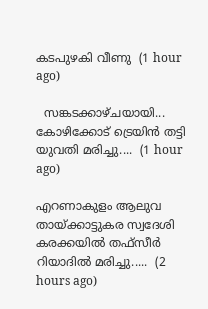കടപുഴകി വീണു  (1 hour ago)

  സങ്കടക്കാഴ്ചയായി... കോഴിക്കോട് ട്രെയിന്‍ തട്ടി യുവതി മരിച്ചു....  (1 hour ago)

എറണാകുളം ആലുവ തായ്ക്കാട്ടുകര സ്വദേശി കരക്കയിൽ തഫ്സീർ റിയാദിൽ മരിച്ചു.....  (2 hours ago)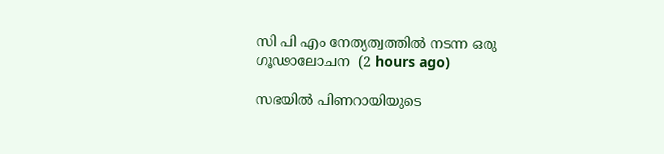സി പി എം നേത്യത്വത്തിൽ നടന്ന ഒരു ഗൂഢാലോചന  (2 hours ago)

സഭയിൽ പിണറായിയുടെ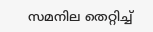സമനില തെറ്റിച്ച്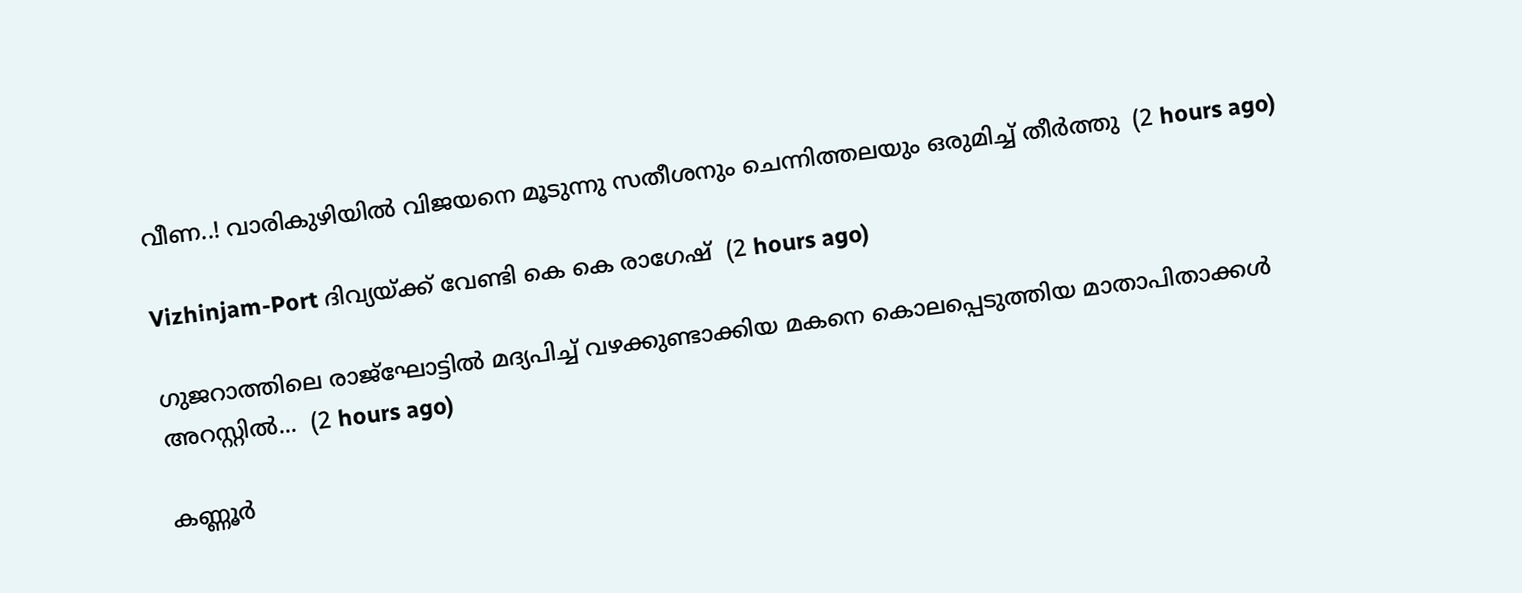വീണ..! വാരികുഴിയിൽ വിജയനെ മൂടുന്നു സതീശനും ചെന്നിത്തലയും ഒരുമിച്ച് തീർത്തു  (2 hours ago)

Vizhinjam-Port ദിവ്യയ്ക്ക് വേണ്ടി കെ കെ രാഗേഷ്  (2 hours ago)

ഗുജറാത്തിലെ രാജ്ഘോട്ടിൽ മദ്യപിച്ച് വഴക്കുണ്ടാക്കിയ മകനെ കൊലപ്പെടുത്തിയ മാതാപിതാക്കൾ അറസ്റ്റിൽ...  (2 hours ago)

കണ്ണൂർ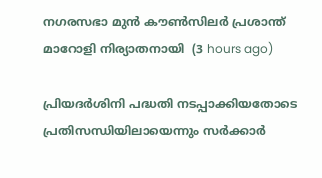നഗരസഭാ മുൻ കൗൺസിലർ പ്രശാന്ത് മാറോളി നിര്യാതനായി  (3 hours ago)

പ്രിയദർശിനി പദ്ധതി നടപ്പാക്കിയതോടെ പ്രതിസന്ധിയിലായെന്നും സർക്കാർ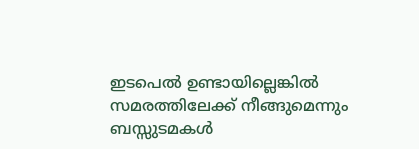ഇടപെൽ ഉണ്ടായില്ലെങ്കിൽ സമരത്തിലേക്ക് നീങ്ങുമെന്നും ബസ്സുടമകൾ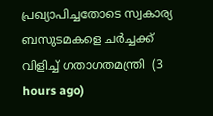പ്രഖ്യാപിച്ചതോടെ സ്വകാര്യ ബസുടമകളെ ചർച്ചക്ക് വിളിച്ച് ഗതാഗതമന്ത്രി  (3 hours ago)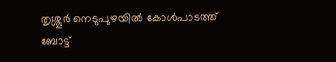തൃശ്ശൂർ ‌നെടുപുഴയിൽ കോൾപാടത്ത് ബോട്ട്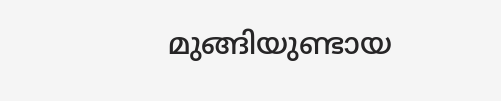മുങ്ങിയുണ്ടായ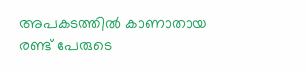അപകടത്തിൽ കാണാതായ രണ്ട് പേരുടെ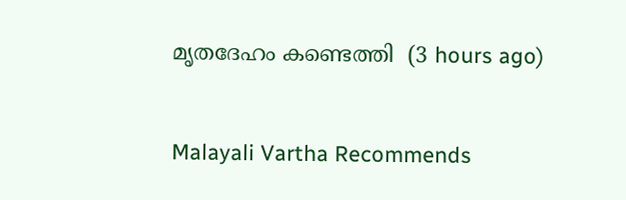മൃതദേഹം കണ്ടെത്തി  (3 hours ago)

Malayali Vartha Recommends